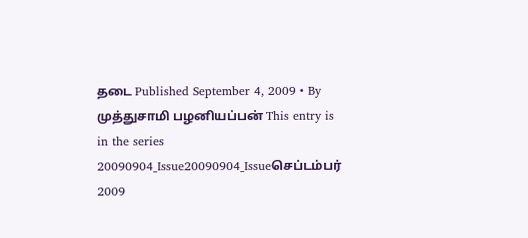தடை Published September 4, 2009 • By முத்துசாமி பழனியப்பன் This entry is in the series 20090904_Issue20090904_Issueசெப்டம்பர் 2009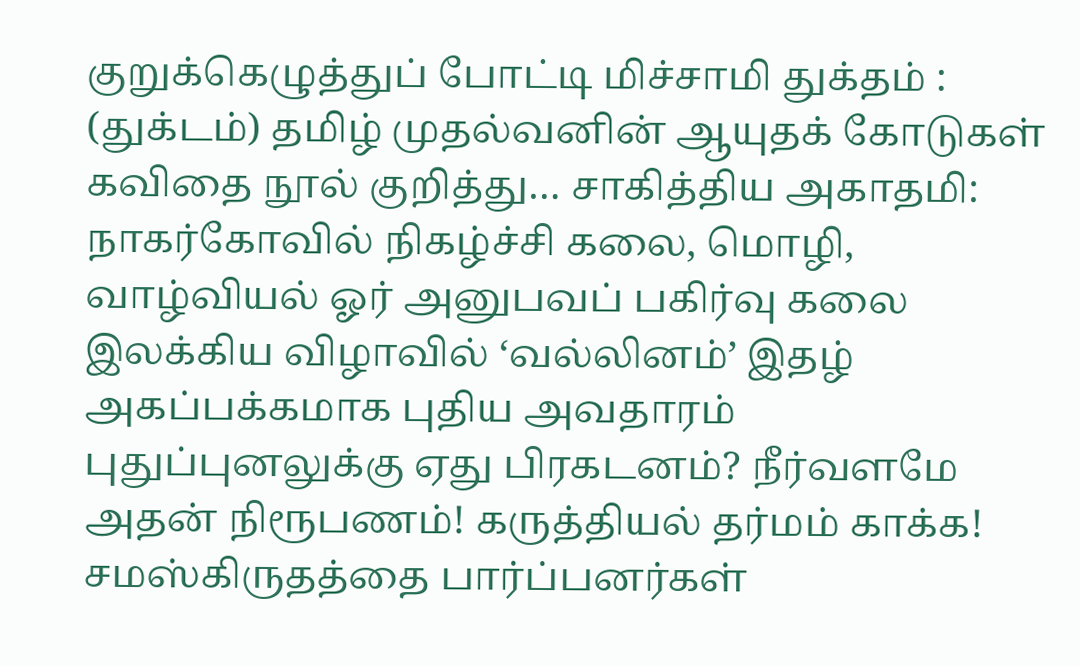குறுக்கெழுத்துப் போட்டி மிச்சாமி துக்தம் : (துக்டம்) தமிழ் முதல்வனின் ஆயுதக் கோடுகள் கவிதை நூல் குறித்து… சாகித்திய அகாதமி: நாகர்கோவில் நிகழ்ச்சி கலை, மொழி, வாழ்வியல் ஓர் அனுபவப் பகிர்வு கலை இலக்கிய விழாவில் ‘வல்லினம்’ இதழ் அகப்பக்கமாக புதிய அவதாரம் புதுப்புனலுக்கு ஏது பிரகடனம்? நீர்வளமே அதன் நிரூபணம்! கருத்தியல் தர்மம் காக்க! சமஸ்கிருதத்தை பார்ப்பனர்கள்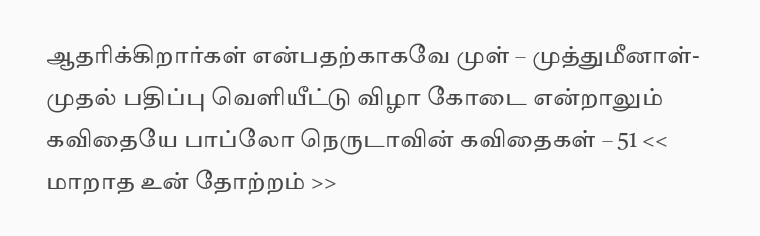ஆதரிக்கிறார்கள் என்பதற்காகவே முள் – முத்துமீனாள்- முதல் பதிப்பு வெளியீட்டு விழா கோடை என்றாலும் கவிதையே பாப்லோ நெருடாவின் கவிதைகள் – 51 << மாறாத உன் தோற்றம் >>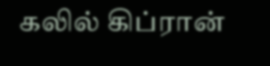கலில் கிப்ரான்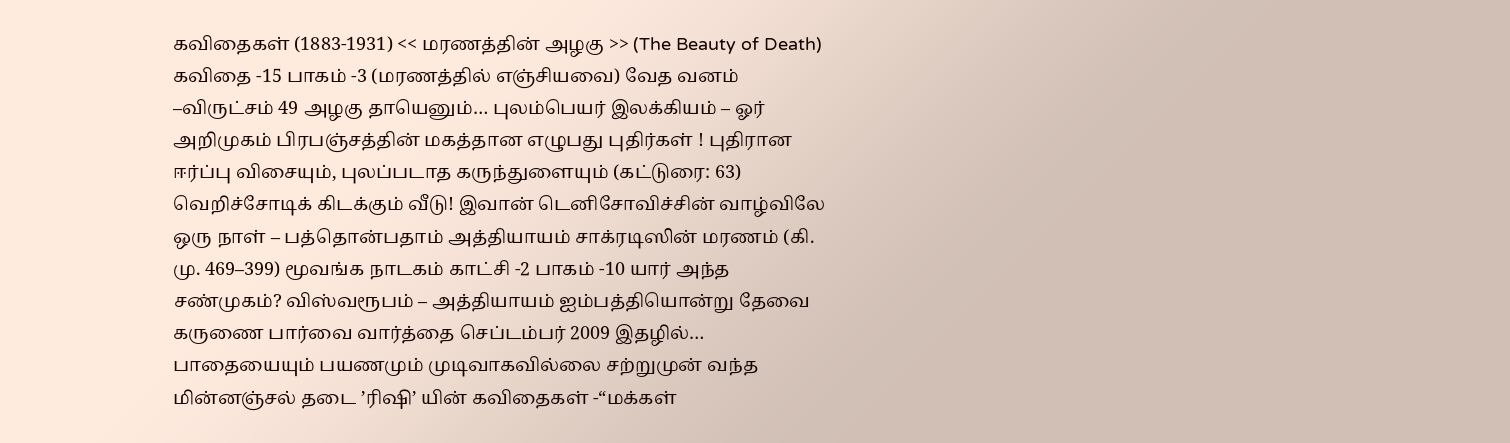கவிதைகள் (1883-1931) << மரணத்தின் அழகு >> (The Beauty of Death) கவிதை -15 பாகம் -3 (மரணத்தில் எஞ்சியவை) வேத வனம் –விருட்சம் 49 அழகு தாயெனும்… புலம்பெயர் இலக்கியம் – ஓர் அறிமுகம் பிரபஞ்சத்தின் மகத்தான எழுபது புதிர்கள் ! புதிரான ஈர்ப்பு விசையும், புலப்படாத கருந்துளையும் (கட்டுரை: 63) வெறிச்சோடிக் கிடக்கும் வீடு! இவான் டெனிசோவிச்சின் வாழ்விலே ஒரு நாள் – பத்தொன்பதாம் அத்தியாயம் சாக்ரடிஸின் மரணம் (கி. மு. 469–399) மூவங்க நாடகம் காட்சி -2 பாகம் -10 யார் அந்த சண்முகம்? விஸ்வரூபம் – அத்தியாயம் ஐம்பத்தியொன்று தேவை கருணை பார்வை வார்த்தை செப்டம்பர் 2009 இதழில்… பாதையையும் பயணமும் முடிவாகவில்லை சற்றுமுன் வந்த மின்னஞ்சல் தடை ’ரிஷி’ யின் கவிதைகள் -“மக்கள்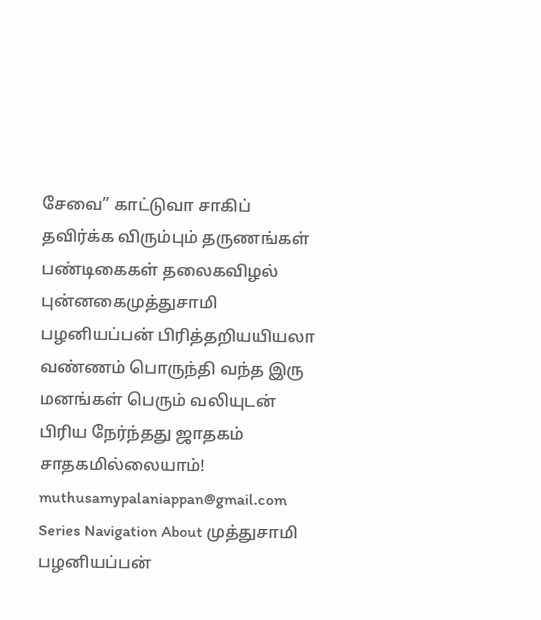சேவை” காட்டுவா சாகிப் தவிர்க்க விரும்பும் தருணங்கள் பண்டிகைகள் தலைகவிழல் புன்னகைமுத்துசாமி பழனியப்பன் பிரித்தறியயியலா வண்ணம் பொருந்தி வந்த இரு மனங்கள் பெரும் வலியுடன் பிரிய நேர்ந்தது ஜாதகம் சாதகமில்லையாம்! muthusamypalaniappan@gmail.com Series Navigation About முத்துசாமி பழனியப்பன்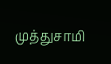முத்துசாமி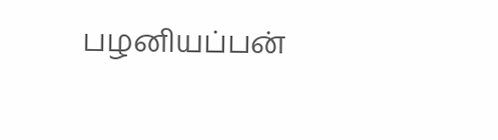பழனியப்பன்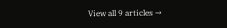View all 9 articles →